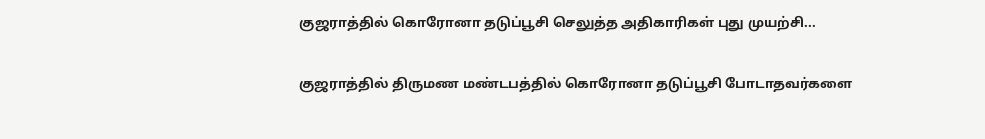குஜராத்தில் கொரோனா தடுப்பூசி செலுத்த அதிகாரிகள் புது முயற்சி...

குஜராத்தில் திருமண மண்டபத்தில் கொரோனா தடுப்பூசி போடாதவர்களை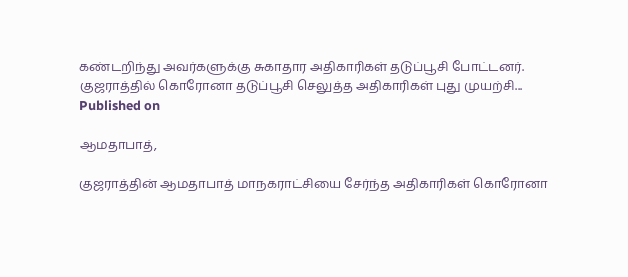கண்டறிந்து அவர்களுக்கு சுகாதார அதிகாரிகள் தடுப்பூசி போட்டனர்.
குஜராத்தில் கொரோனா தடுப்பூசி செலுத்த அதிகாரிகள் புது முயற்சி...
Published on

ஆமதாபாத்,

குஜராத்தின் ஆமதாபாத் மாநகராட்சியை சேர்ந்த அதிகாரிகள் கொரோனா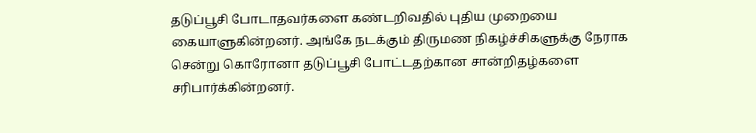தடுப்பூசி போடாதவர்களை கண்டறிவதில் புதிய முறையை கையாளுகின்றனர். அங்கே நடக்கும் திருமண நிகழ்ச்சிகளுக்கு நேராக சென்று கொரோனா தடுப்பூசி போட்டதற்கான சான்றிதழ்களை சரிபார்க்கின்றனர்.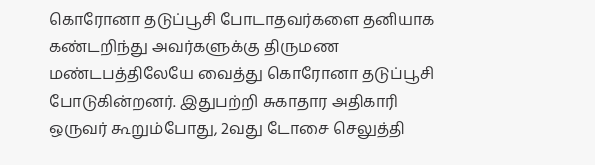கொரோனா தடுப்பூசி போடாதவர்களை தனியாக கண்டறிந்து அவர்களுக்கு திருமண மண்டபத்திலேயே வைத்து கொரோனா தடுப்பூசி போடுகின்றனர். இதுபற்றி சுகாதார அதிகாரி ஒருவர் கூறும்போது, 2வது டோசை செலுத்தி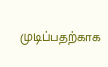முடிப்பதற்காக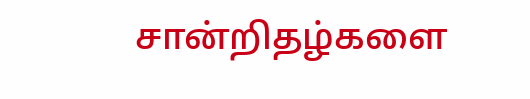சான்றிதழ்களை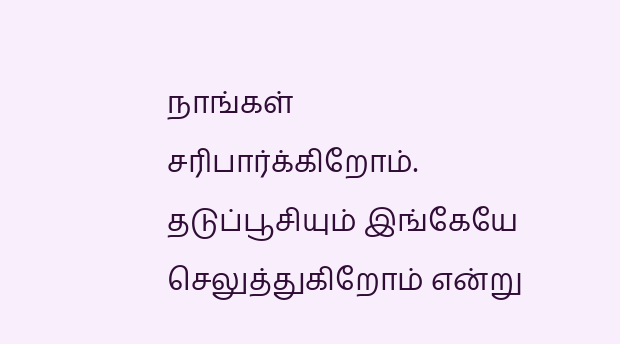நாங்கள் சரிபார்க்கிறோம். தடுப்பூசியும் இங்கேயே செலுத்துகிறோம் என்று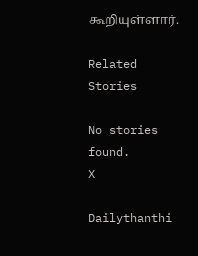கூறியுள்ளார்.

Related Stories

No stories found.
X

Dailythanthi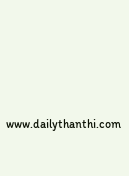www.dailythanthi.com